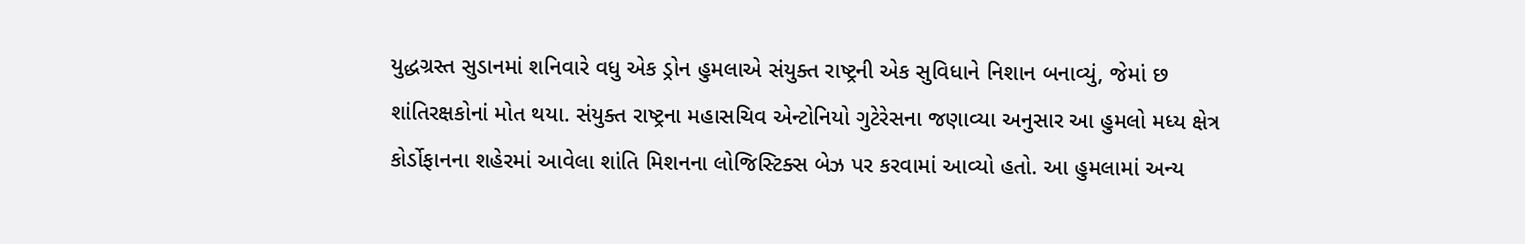યુદ્ધગ્રસ્ત સુડાનમાં શનિવારે વધુ એક ડ્રોન હુમલાએ સંયુક્ત રાષ્ટ્રની એક સુવિધાને નિશાન બનાવ્યું, જેમાં છ શાંતિરક્ષકોનાં મોત થયા. સંયુક્ત રાષ્ટ્રના મહાસચિવ એન્ટોનિયો ગુટેરેસના જણાવ્યા અનુસાર આ હુમલો મધ્ય ક્ષેત્ર કોર્ડોફાનના શહેરમાં આવેલા શાંતિ મિશનના લોજિસ્ટિક્સ બેઝ પર કરવામાં આવ્યો હતો. આ હુમલામાં અન્ય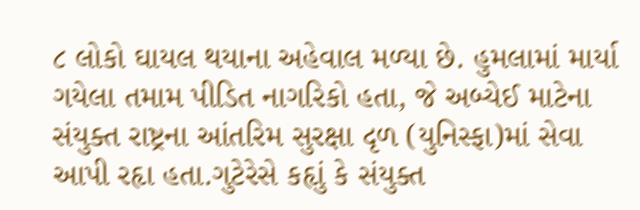૮ લોકો ઘાયલ થયાના અહેવાલ મળ્યા છે. હુમલામાં માર્યા ગયેલા તમામ પીડિત નાગરિકો હતા, જે અબ્યેઈ માટેના સંયુક્ત રાષ્ટ્રના આંતરિમ સુરક્ષા દૃળ (યુનિસ્ફા)માં સેવા આપી રહૃા હતા.ગુટેરેસે કહૃાું કે સંયુક્ત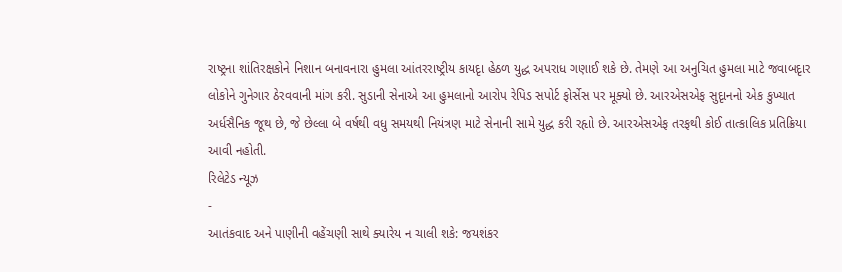રાષ્ટ્રના શાંતિરક્ષકોને નિશાન બનાવનારા હુમલા આંતરરાષ્ટ્રીય કાયદૃા હેઠળ યુદ્ધ અપરાધ ગણાઈ શકે છે. તેમણે આ અનુચિત હુમલા માટે જવાબદૃાર લોકોને ગુનેગાર ઠેરવવાની માંગ કરી. સુડાની સેનાએ આ હુમલાનો આરોપ રેપિડ સપોર્ટ ફોર્સેસ પર મૂક્યો છે. આરએસએફ સુદૃાનનો એક કુખ્યાત અર્ધસૈનિક જૂથ છે, જે છેલ્લા બે વર્ષથી વધુ સમયથી નિયંત્રણ માટે સેનાની સામે યુદ્ધ કરી રહૃાો છે. આરએસએફ તરફથી કોઈ તાત્કાલિક પ્રતિક્રિયા આવી નહોતી.
રિલેટેડ ન્યૂઝ
-
આતંકવાદ અને પાણીની વહેંચણી સાથે ક્યારેય ન ચાલી શકે: જયશંકર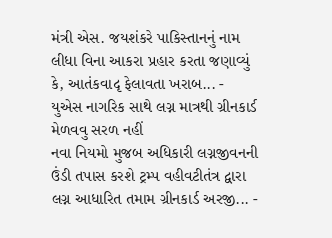મંત્રી એસ. જયશંકરે પાકિસ્તાનનું નામ લીધા વિના આકરા પ્રહાર કરતા જણાવ્યું કે, આતંકવાદૃ ફેલાવતા ખરાબ... -
યુએસ નાગરિક સાથે લગ્ન માત્રથી ગ્રીનકાર્ડ મેળવવુ સરળ નહીં
નવા નિયમો મુજબ અધિકારી લગ્નજીવનની ઉંડી તપાસ કરશે ટ્રમ્પ વહીવટીતંત્ર દ્વારા લગ્ન આધારિત તમામ ગ્રીનકાર્ડ અરજી... -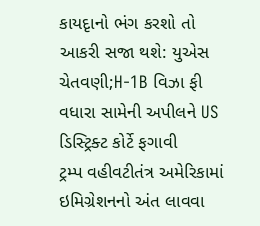કાયદૃાનો ભંગ કરશો તો આકરી સજા થશે: યુએસ ચેતવણી;H-1B વિઝા ફી વધારા સામેની અપીલને US ડિસ્ટ્રિક્ટ કોર્ટે ફગાવી
ટ્રમ્પ વહીવટીતંત્ર અમેરિકામાં ઇમિગ્રેશનનો અંત લાવવા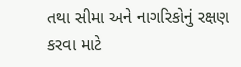તથા સીમા અને નાગરિકોનું રક્ષણ કરવા માટે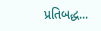પ્રતિબદ્ધ...